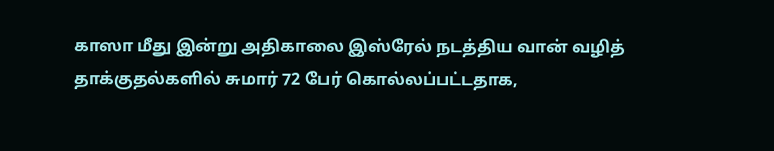காஸா மீது இன்று அதிகாலை இஸ்ரேல் நடத்திய வான் வழித் தாக்குதல்களில் சுமார் 72 பேர் கொல்லப்பட்டதாக,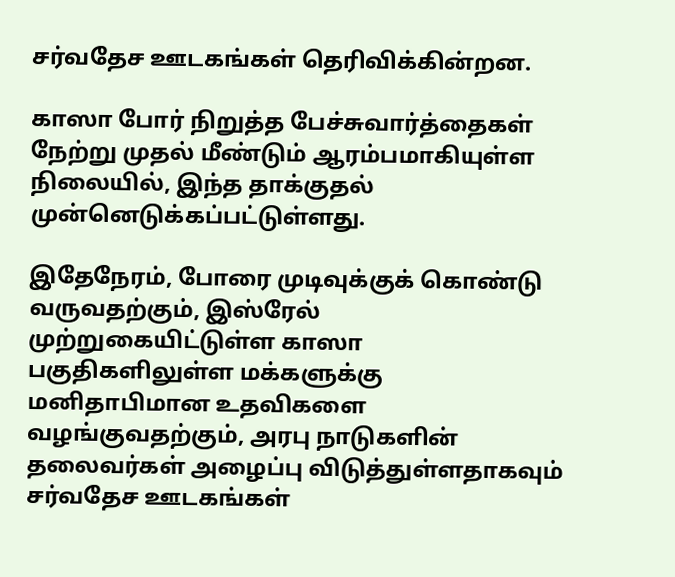சர்வதேச ஊடகங்கள் தெரிவிக்கின்றன.

காஸா போர் நிறுத்த பேச்சுவார்த்தைகள் நேற்று முதல் மீண்டும் ஆரம்பமாகியுள்ள நிலையில், இந்த தாக்குதல் முன்னெடுக்கப்பட்டுள்ளது.

இதேநேரம், போரை முடிவுக்குக் கொண்டு வருவதற்கும், இஸ்ரேல் முற்றுகையிட்டுள்ள காஸா பகுதிகளிலுள்ள மக்களுக்கு மனிதாபிமான உதவிகளை வழங்குவதற்கும், அரபு நாடுகளின் தலைவர்கள் அழைப்பு விடுத்துள்ளதாகவும் சர்வதேச ஊடகங்கள்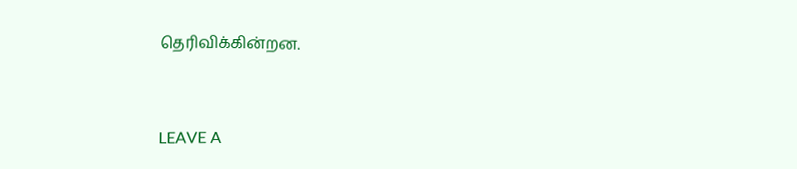தெரிவிக்கின்றன.



LEAVE A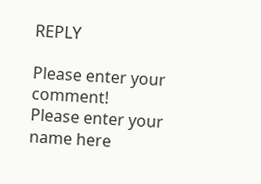REPLY

Please enter your comment!
Please enter your name here